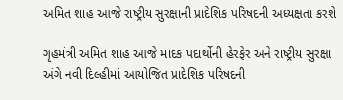અમિત શાહ આજે રાષ્ટ્રીય સુરક્ષાની પ્રાદેશિક પરિષદની અધ્યક્ષતા કરશે

ગૃહમંત્રી અમિત શાહ આજે માદક પદાર્થોની હેરફેર અને રાષ્ટ્રીય સુરક્ષા અંગે નવી દિલ્હીમાં આયોજિત પ્રાદેશિક પરિષદની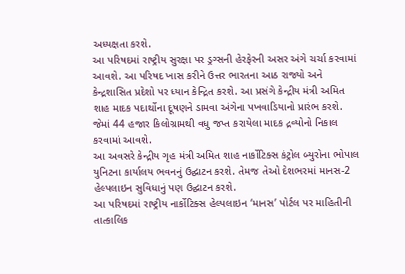અધ્યક્ષતા કરશે.
આ પરિષદમાં રાષ્ટ્રીય સુરક્ષા પર ડ્રગ્સની હેરફેરની અસર અંગે ચર્ચા કરવામાં આવશે. આ પરિષદ ખાસ કરીને ઉત્તર ભારતના આઠ રાજ્યો અને કેન્દ્રશાસિત પ્રદેશો પર ધ્યાન કેન્દ્રિત કરશે. આ પ્રસંગે કેન્દ્રીય મંત્રી અમિત શાહ માદક પદાર્થોના દૂષણને ડામવા અંગેના પખવાડિયાનો પ્રારંભ કરશે. જેમાં 44 હજાર કિલોગ્રામથી વધુ જપ્ત કરાયેલા માદક દ્રવ્યોનો નિકાલ કરવામાં આવશે.
આ અવસરે કેન્દ્રીય ગૃહ મંત્રી અમિત શાહ નાર્કોટિક્સ કંટ્રોલ બ્યુરોના ભોપાલ યુનિટના કાર્યાલય ભવનનું ઉદ્ઘાટન કરશે. તેમજ તેઓ દેશભરમાં માનસ-2 હેલ્પલાઇન સુવિધાનું પણ ઉદ્ઘાટન કરશે.
આ પરિષદમાં રાષ્ટ્રીય નાર્કોટિક્સ હેલ્પલાઇન ‘માનસ’ પોર્ટલ પર માહિતીની તાત્કાલિક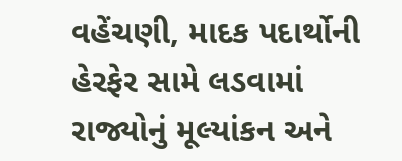વહેંચણી, માદક પદાર્થોની હેરફેર સામે લડવામાં રાજ્યોનું મૂલ્યાંકન અને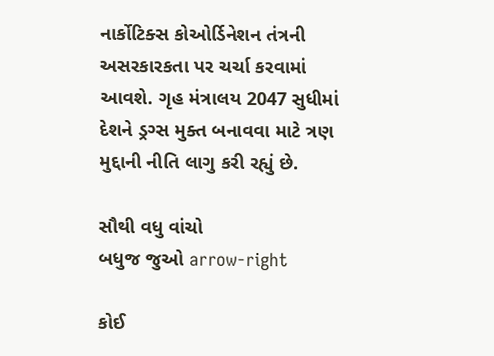નાર્કોટિક્સ કોઓર્ડિનેશન તંત્રની અસરકારકતા પર ચર્ચા કરવામાં આવશે. ગૃહ મંત્રાલય 2047 સુધીમાં દેશને ડ્રગ્સ મુક્ત બનાવવા માટે ત્રણ મુદ્દાની નીતિ લાગુ કરી રહ્યું છે.

સૌથી વધુ વાંચો
બધુજ જુઓ arrow-right

કોઈ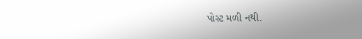પોસ્ટ મળી નથી.